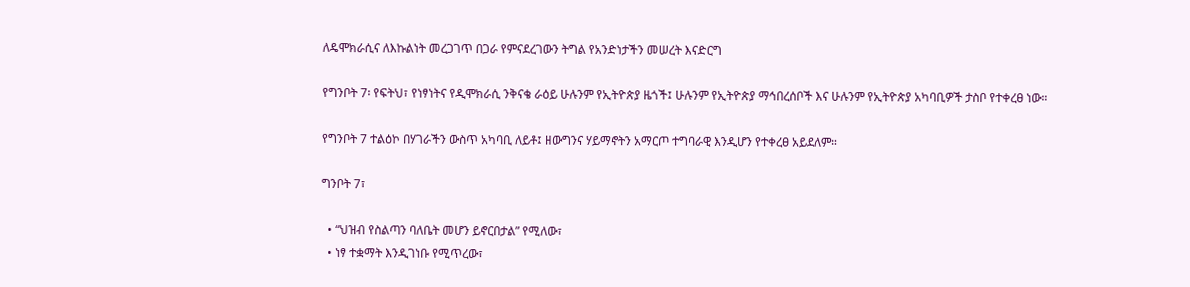ለዴሞክራሲና ለእኩልነት መረጋገጥ በጋራ የምናደረገውን ትግል የአንድነታችን መሠረት እናድርግ

የግንቦት 7፡ የፍትህ፣ የነፃነትና የዲሞክራሲ ንቅናቄ ራዕይ ሁሉንም የኢትዮጵያ ዜጎች፤ ሁሉንም የኢትዮጵያ ማኅበረሰቦች እና ሁሉንም የኢትዮጵያ አካባቢዎች ታስቦ የተቀረፀ ነው።

የግንቦት 7 ተልዕኮ በሃገራችን ውስጥ አካባቢ ለይቶ፤ ዘውግንና ሃይማኖትን አማርጦ ተግባራዊ እንዲሆን የተቀረፀ አይደለም።

ግንቦት 7፣

  • “ህዝብ የስልጣን ባለቤት መሆን ይኖርበታል” የሚለው፣
  • ነፃ ተቋማት እንዲገነቡ የሚጥረው፣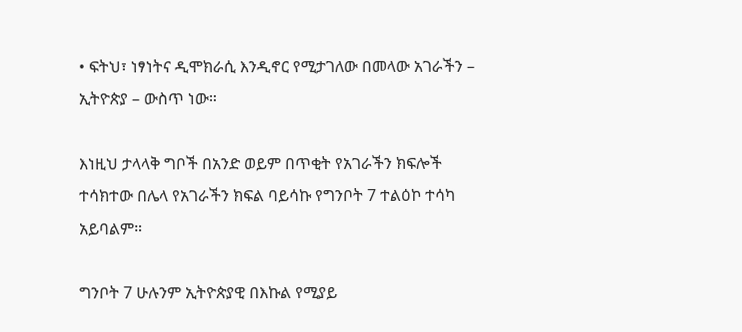• ፍትህ፣ ነፃነትና ዲሞክራሲ እንዲኖር የሚታገለው በመላው አገራችን – ኢትዮጵያ – ውስጥ ነው።

እነዚህ ታላላቅ ግቦች በአንድ ወይም በጥቂት የአገራችን ክፍሎች ተሳክተው በሌላ የአገራችን ክፍል ባይሳኩ የግንቦት 7 ተልዕኮ ተሳካ አይባልም።

ግንቦት 7 ሁሉንም ኢትዮጵያዊ በእኩል የሚያይ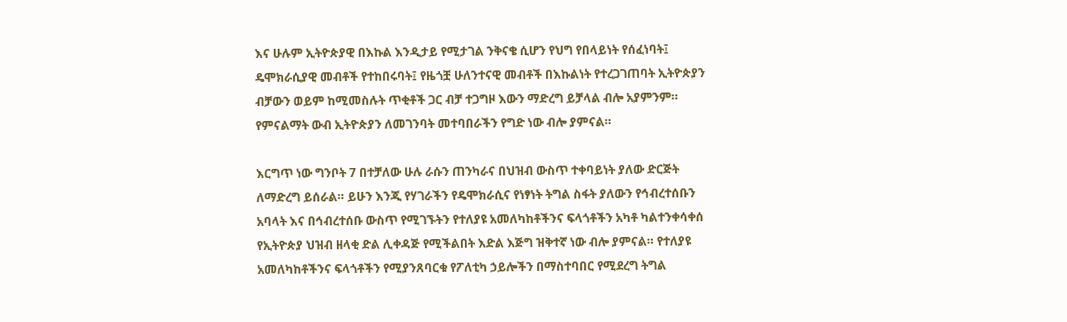እና ሁሉም ኢትዮጵያዊ በእኩል እንዲታይ የሚታገል ንቅናቄ ሲሆን የህግ የበላይነት የሰፈነባት፤ ዴሞክራሲያዊ መብቶች የተከበሩባት፤ የዜጎቿ ሁለንተናዊ መብቶች በእኩልነት የተረጋገጠባት ኢትዮጵያን ብቻውን ወይም ከሚመስሉት ጥቂቶች ጋር ብቻ ተጋግዞ እውን ማድረግ ይቻላል ብሎ አያምንም። የምናልማት ውብ ኢትዮጵያን ለመገንባት መተባበራችን የግድ ነው ብሎ ያምናል።

እርግጥ ነው ግንቦት 7 በተቻለው ሁሉ ራሱን ጠንካራና በህዝብ ውስጥ ተቀባይነት ያለው ድርጅት ለማድረግ ይሰራል። ይሁን እንጂ የሃገራችን የዴሞክራሲና የነፃነት ትግል ስፋት ያለውን የኅብረተሰቡን አባላት እና በኅብረተሰቡ ውስጥ የሚገኙትን የተለያዩ አመለካከቶችንና ፍላጎቶችን አካቶ ካልተንቀሳቀሰ የኢትዮጵያ ህዝብ ዘላቂ ድል ሊቀዳጅ የሚችልበት እድል እጅግ ዝቅተኛ ነው ብሎ ያምናል። የተለያዩ አመለካከቶችንና ፍላጎቶችን የሚያንጸባርቁ የፖለቲካ ኃይሎችን በማስተባበር የሚደረግ ትግል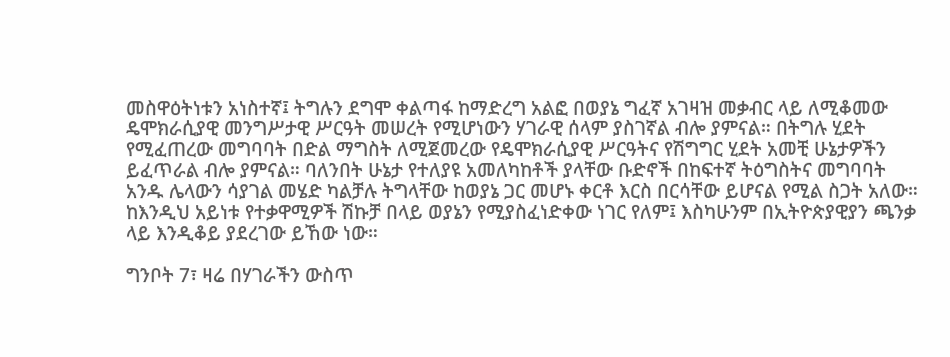መስዋዕትነቱን አነስተኛ፤ ትግሉን ደግሞ ቀልጣፋ ከማድረግ አልፎ በወያኔ ግፈኛ አገዛዝ መቃብር ላይ ለሚቆመው ዴሞክራሲያዊ መንግሥታዊ ሥርዓት መሠረት የሚሆነውን ሃገራዊ ሰላም ያስገኛል ብሎ ያምናል። በትግሉ ሂደት የሚፈጠረው መግባባት በድል ማግስት ለሚጀመረው የዴሞክራሲያዊ ሥርዓትና የሽግግር ሂደት አመቺ ሁኔታዎችን ይፈጥራል ብሎ ያምናል። ባለንበት ሁኔታ የተለያዩ አመለካከቶች ያላቸው ቡድኖች በከፍተኛ ትዕግስትና መግባባት አንዱ ሌላውን ሳያገል መሄድ ካልቻሉ ትግላቸው ከወያኔ ጋር መሆኑ ቀርቶ እርስ በርሳቸው ይሆናል የሚል ስጋት አለው። ከእንዲህ አይነቱ የተቃዋሚዎች ሽኩቻ በላይ ወያኔን የሚያስፈነድቀው ነገር የለም፤ እስካሁንም በኢትዮጵያዊያን ጫንቃ ላይ እንዲቆይ ያደረገው ይኸው ነው።

ግንቦት 7፣ ዛሬ በሃገራችን ውስጥ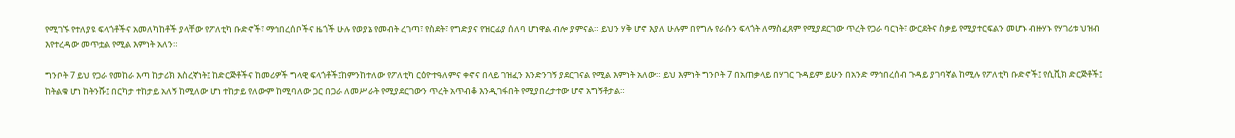የሚገኙ የተለያዩ ፍላጎቶችና አመለካከቶች ያላቸው የፖለቲካ ቡድኖች፣ ማኅበረሰቦችና ዜጎች ሁሉ የወያኔ የመብት ረገጣ፣ የስደት፣ የግድያና የዝርፊያ ሰለባ ሆነዋል ብሎ ያምናል። ይህን ሃቅ ሆኖ እያለ ሁሉም በየግሉ የራሱን ፍላጎት ለማስፈጸም የሚያደርገው ጥረት የጋራ ባርነት፣ ውርደትና ስቃይ የሚያተርፍልን መሆኑ ብዙሃኑ የሃገሪቱ ህዝብ እየተረዳው መጥቷል የሚል እምነት አለን።

ግንቦት 7 ይህ የጋራ የመከራ እጣ ከታሪክ እስረኛነት፤ ከድርጅቶችና ከመሪዎች ግላዊ ፍላጎቶች፤ከምንከተለው የፖለቲካ ርዕዮተዓለምና ቀኖና በላይ ገዝፈን እንድንገኝ ያደርገናል የሚል እምነት አለው። ይህ እምነት ግንቦት 7 በአጠቃላይ በሃገር ጉዳይም ይሁን በአንድ ማኅበረሰብ ጉዳይ ያገባኛል ከሚሉ የፖለቲካ ቡድኖች፤ የሲቪክ ድርጅቶች፤ ከትልቁ ሆነ ከትንሹ፤ በርካታ ተከታይ አለኝ ከሚለው ሆነ ተከታይ የለውም ከሚባለው ጋር በጋራ ለመሥራት የሚያደርገውን ጥረት አጥብቆ እንዲገፋበት የሚያበረታተው ሆኖ አግኝቶታል።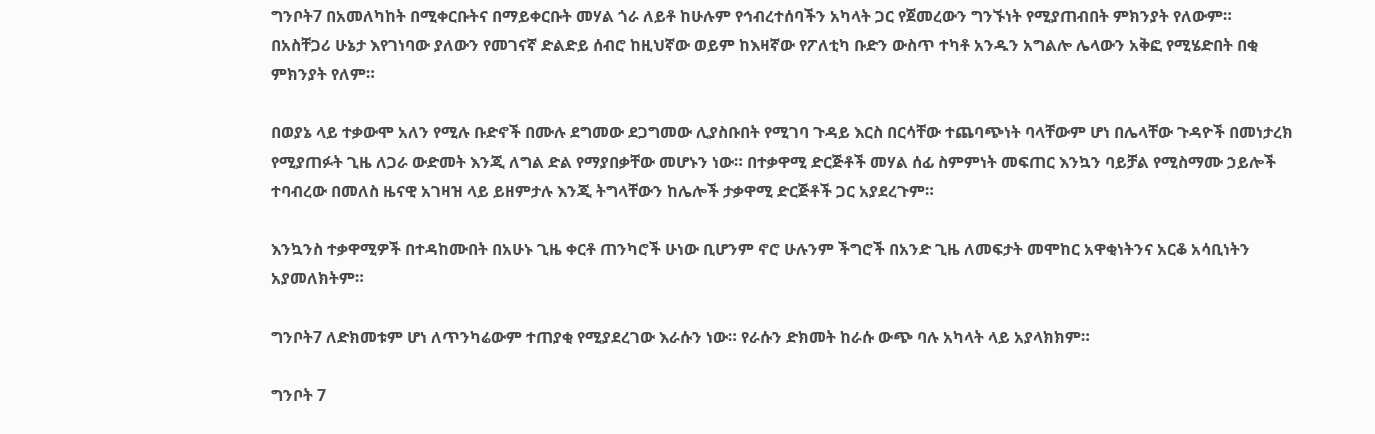ግንቦት7 በአመለካከት በሚቀርቡትና በማይቀርቡት መሃል ጎራ ለይቶ ከሁሉም የኅብረተሰባችን አካላት ጋር የጀመረውን ግንኙነት የሚያጠብበት ምክንያት የለውም። በአስቸጋሪ ሁኔታ እየገነባው ያለውን የመገናኛ ድልድይ ሰብሮ ከዚህኛው ወይም ከእዛኛው የፖለቲካ ቡድን ውስጥ ተካቶ አንዱን አግልሎ ሌላውን አቅፎ የሚሄድበት በቂ ምክንያት የለም።

በወያኔ ላይ ተቃውሞ አለን የሚሉ ቡድኖች በሙሉ ደግመው ደጋግመው ሊያስቡበት የሚገባ ጉዳይ እርስ በርሳቸው ተጨባጭነት ባላቸውም ሆነ በሌላቸው ጉዳዮች በመነታረክ የሚያጠፉት ጊዜ ለጋራ ውድመት እንጂ ለግል ድል የማያበቃቸው መሆኑን ነው። በተቃዋሚ ድርጅቶች መሃል ሰፊ ስምምነት መፍጠር እንኳን ባይቻል የሚስማሙ ኃይሎች ተባብረው በመለስ ዜናዊ አገዛዝ ላይ ይዘምታሉ እንጂ ትግላቸውን ከሌሎች ታቃዋሚ ድርጅቶች ጋር አያደረጉም።

እንኳንስ ተቃዋሚዎች በተዳከሙበት በአሁኑ ጊዜ ቀርቶ ጠንካሮች ሁነው ቢሆንም ኖሮ ሁሉንም ችግሮች በአንድ ጊዜ ለመፍታት መሞከር አዋቂነትንና አርቆ አሳቢነትን አያመለክትም።

ግንቦት7 ለድክመቱም ሆነ ለጥንካሬውም ተጠያቂ የሚያደረገው እራሱን ነው። የራሱን ድክመት ከራሱ ውጭ ባሉ አካላት ላይ አያላክክም።

ግንቦት 7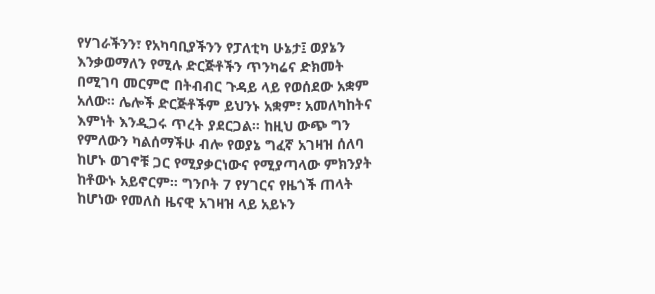የሃገራችንን፣ የአካባቢያችንን የፓለቲካ ሁኔታ፤ ወያኔን እንቃወማለን የሚሉ ድርጅቶችን ጥንካሬና ድክመት በሚገባ መርምሮ በትብብር ጉዳይ ላይ የወሰደው አቋም አለው። ሌሎች ድርጅቶችም ይህንኑ አቋም፣ አመለካከትና እምነት እንዲጋሩ ጥረት ያደርጋል። ከዚህ ውጭ ግን የምለውን ካልሰማችሁ ብሎ የወያኔ ግፈኛ አገዛዝ ሰለባ ከሆኑ ወገኖቹ ጋር የሚያቃርነውና የሚያጣላው ምክንያት ከቶውኑ አይኖርም። ግንቦት 7 የሃገርና የዜጎች ጠላት ከሆነው የመለስ ዜናዊ አገዛዝ ላይ አይኑን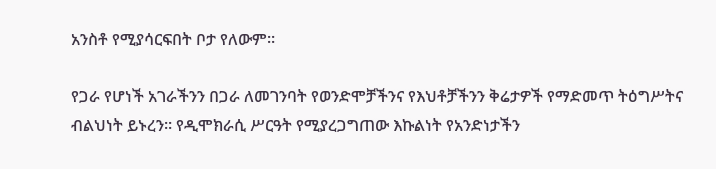አንስቶ የሚያሳርፍበት ቦታ የለውም።

የጋራ የሆነች አገራችንን በጋራ ለመገንባት የወንድሞቻችንና የእህቶቻችንን ቅሬታዎች የማድመጥ ትዕግሥትና ብልህነት ይኑረን። የዲሞክራሲ ሥርዓት የሚያረጋግጠው እኩልነት የአንድነታችን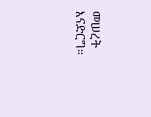መሠረት እናድርግ።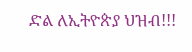ድል ለኢትዮጵያ ህዝብ!!!